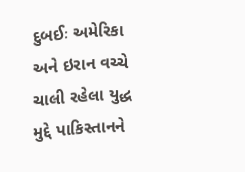દુબઈઃ અમેરિકા અને ઇરાન વચ્ચે ચાલી રહેલા યુદ્ધ મુદ્દે પાકિસ્તાનને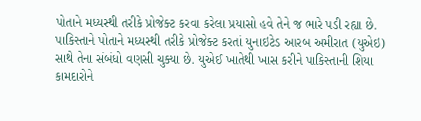પોતાને મધ્યસ્થી તરીકે પ્રોજેક્ટ કરવા કરેલા પ્રયાસો હવે તેને જ ભારે પડી રહ્યા છે. પાકિસ્તાને પોતાને મધ્યસ્થી તરીકે પ્રોજેક્ટ કરતાં યુનાઇટેડ આરબ અમીરાત (યુએઇ) સાથે તેના સંબંધો વણસી ચુક્યા છે. યુએઈ ખાતેથી ખાસ કરીને પાકિસ્તાની શિયા કામદારોને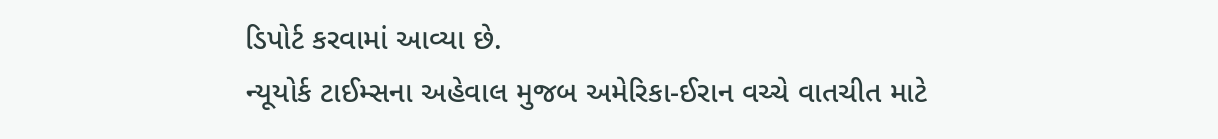ડિપોર્ટ કરવામાં આવ્યા છે.
ન્યૂયોર્ક ટાઈમ્સના અહેવાલ મુજબ અમેરિકા-ઈરાન વચ્ચે વાતચીત માટે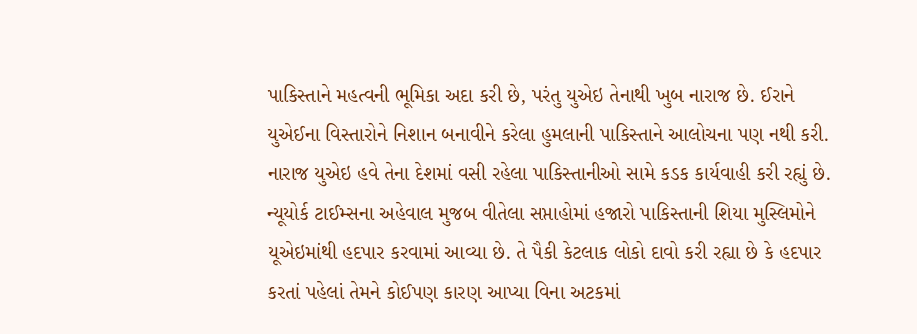પાકિસ્તાને મહત્વની ભૂમિકા અદા કરી છે, પરંતુ યુએઇ તેનાથી ખુબ નારાજ છે. ઈરાને યુએઈના વિસ્તારોને નિશાન બનાવીને કરેલા હુમલાની પાકિસ્તાને આલોચના પણ નથી કરી. નારાજ યુએઇ હવે તેના દેશમાં વસી રહેલા પાકિસ્તાનીઓ સામે કડક કાર્યવાહી કરી રહ્યું છે. ન્યૂયોર્ક ટાઈમ્સના અહેવાલ મુજબ વીતેલા સપ્તાહોમાં હજારો પાકિસ્તાની શિયા મુસ્લિમોને યૂએઇમાંથી હદપાર કરવામાં આવ્યા છે. તે પૈકી કેટલાક લોકો દાવો કરી રહ્યા છે કે હદપાર કરતાં પહેલાં તેમને કોઈપણ કારણ આપ્યા વિના અટકમાં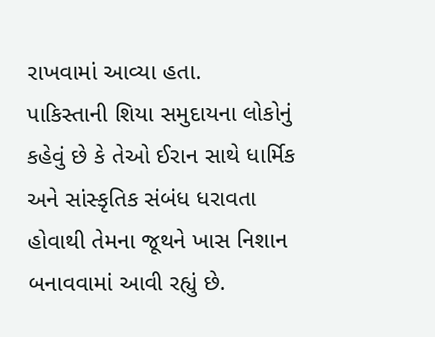રાખવામાં આવ્યા હતા.
પાકિસ્તાની શિયા સમુદાયના લોકોનું કહેવું છે કે તેઓ ઈરાન સાથે ધાર્મિક અને સાંસ્કૃતિક સંબંધ ધરાવતા હોવાથી તેમના જૂથને ખાસ નિશાન બનાવવામાં આવી રહ્યું છે.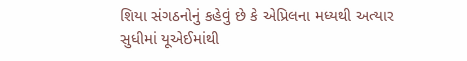શિયા સંગઠનોનું કહેવું છે કે એપ્રિલના મધ્યથી અત્યાર સુધીમાં યૂએઈમાંથી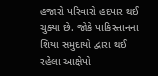હજારો પરિવારો હદપાર થઈ ચુક્યા છે. જોકે પાકિસ્તાનના શિયા સમુદાયો દ્વારા થઈ રહેલા આક્ષેપો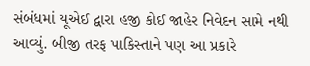સંબંધમાં યૂએઈ દ્વારા હજી કોઈ જાહેર નિવેદન સામે નથી આવ્યું. બીજી તરફ પાકિસ્તાને પણ આ પ્રકારે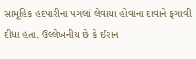સામૂહિક હદપારીના પગલાં લેવાયા હોવાના દાવાને ફગાવી દીધા હતા. ઉલ્લેખનીય છે કે ઈરાન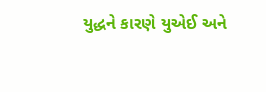યુદ્ધને કારણે યુએઈ અને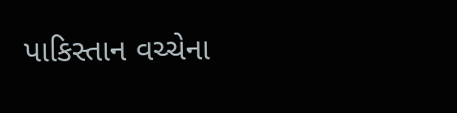પાકિસ્તાન વચ્ચેના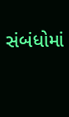સંબંધોમાં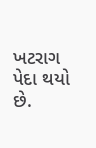ખટરાગ પેદા થયો છે.